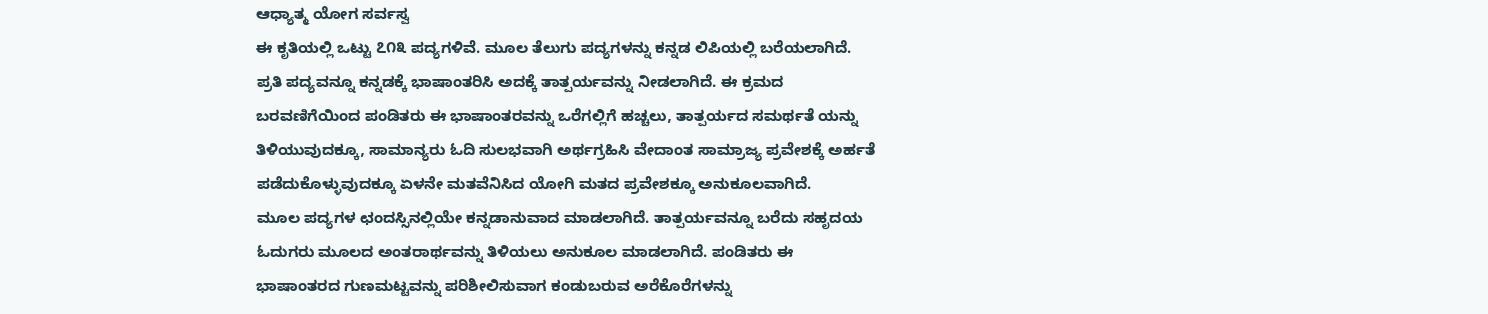ಆಧ್ಯಾತ್ಮ ಯೋಗ ಸರ್ವಸ್ವ
ಈ ಕೃತಿಯಲ್ಲಿ ಒಟ್ಟು ೭೧೩ ಪದ್ಯಗಳಿವೆ. ಮೂಲ ತೆಲುಗು ಪದ್ಯಗಳನ್ನು ಕನ್ನಡ ಲಿಪಿಯಲ್ಲಿ ಬರೆಯಲಾಗಿದೆ. ಪ್ರತಿ ಪದ್ಯವನ್ನೂ ಕನ್ನಡಕ್ಕೆ ಭಾಷಾಂತರಿಸಿ ಅದಕ್ಕೆ ತಾತ್ಪರ್ಯವನ್ನು ನೀಡಲಾಗಿದೆ. ಈ ಕ್ರಮದ ಬರವಣಿಗೆಯಿಂದ ಪಂಡಿತರು ಈ ಭಾಷಾಂತರವನ್ನು ಒರೆಗಲ್ಲಿಗೆ ಹಚ್ಚಲು, ತಾತ್ಪರ್ಯದ ಸಮರ್ಥತೆ ಯನ್ನು ತಿಳಿಯುವುದಕ್ಕೂ, ಸಾಮಾನ್ಯರು ಓದಿ ಸುಲಭವಾಗಿ ಅರ್ಥಗ್ರಹಿಸಿ ವೇದಾಂತ ಸಾಮ್ರಾಜ್ಯ ಪ್ರವೇಶಕ್ಕೆ ಅರ್ಹತೆ ಪಡೆದುಕೊಳ್ಳುವುದಕ್ಕೂ ಏಳನೇ ಮತವೆನಿಸಿದ ಯೋಗಿ ಮತದ ಪ್ರವೇಶಕ್ಕೂ ಅನುಕೂಲವಾಗಿದೆ.
ಮೂಲ ಪದ್ಯಗಳ ಛಂದಸ್ಸಿನಲ್ಲಿಯೇ ಕನ್ನಡಾನುವಾದ ಮಾಡಲಾಗಿದೆ. ತಾತ್ಪರ್ಯವನ್ನೂ ಬರೆದು ಸಹೃದಯ ಓದುಗರು ಮೂಲದ ಅಂತರಾರ್ಥವನ್ನು ತಿಳಿಯಲು ಅನುಕೂಲ ಮಾಡಲಾಗಿದೆ. ಪಂಡಿತರು ಈ ಭಾಷಾಂತರದ ಗುಣಮಟ್ಟವನ್ನು ಪರಿಶೀಲಿಸುವಾಗ ಕಂಡುಬರುವ ಅರೆಕೊರೆಗಳನ್ನು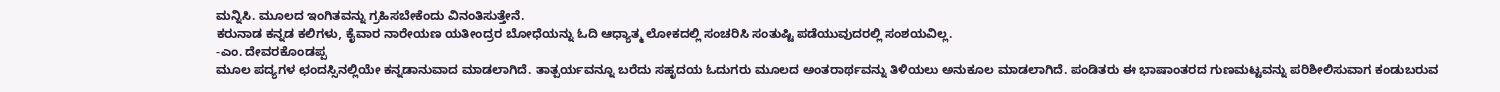ಮನ್ನಿಸಿ. ಮೂಲದ ಇಂಗಿತವನ್ನು ಗ್ರಹಿಸಬೇಕೆಂದು ವಿನಂತಿಸುತ್ತೇನೆ.
ಕರುನಾಡ ಕನ್ನಡ ಕಲಿಗಳು, ಕೈವಾರ ನಾರೇಯಣ ಯತೀಂದ್ರರ ಬೋಧೆಯನ್ನು ಓದಿ ಆಧ್ಯಾತ್ಮ ಲೋಕದಲ್ಲಿ ಸಂಚರಿಸಿ ಸಂತುಷ್ಟಿ ಪಡೆಯುವುದರಲ್ಲಿ ಸಂಶಯವಿಲ್ಲ.
-ಎಂ. ದೇವರಕೊಂಡಪ್ಪ
ಮೂಲ ಪದ್ಯಗಳ ಛಂದಸ್ಸಿನಲ್ಲಿಯೇ ಕನ್ನಡಾನುವಾದ ಮಾಡಲಾಗಿದೆ. ತಾತ್ಪರ್ಯವನ್ನೂ ಬರೆದು ಸಹೃದಯ ಓದುಗರು ಮೂಲದ ಅಂತರಾರ್ಥವನ್ನು ತಿಳಿಯಲು ಅನುಕೂಲ ಮಾಡಲಾಗಿದೆ. ಪಂಡಿತರು ಈ ಭಾಷಾಂತರದ ಗುಣಮಟ್ಟವನ್ನು ಪರಿಶೀಲಿಸುವಾಗ ಕಂಡುಬರುವ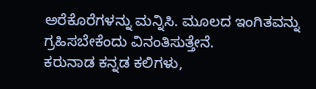ಅರೆಕೊರೆಗಳನ್ನು ಮನ್ನಿಸಿ. ಮೂಲದ ಇಂಗಿತವನ್ನು ಗ್ರಹಿಸಬೇಕೆಂದು ವಿನಂತಿಸುತ್ತೇನೆ.
ಕರುನಾಡ ಕನ್ನಡ ಕಲಿಗಳು,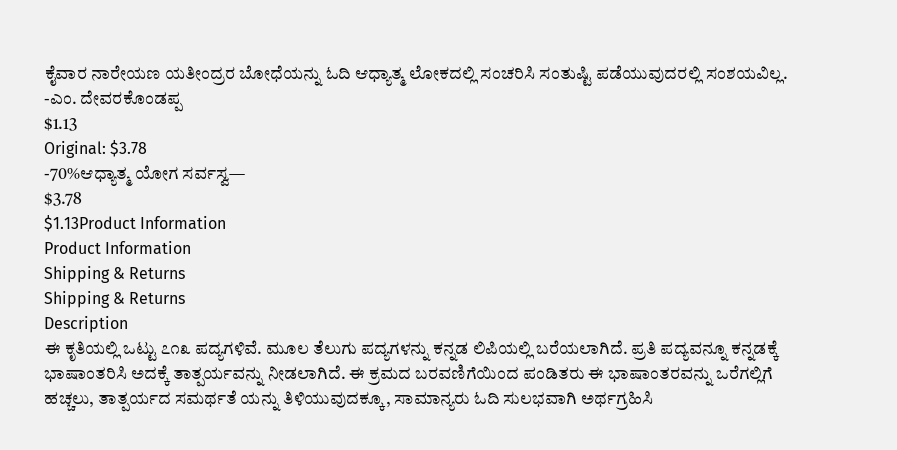ಕೈವಾರ ನಾರೇಯಣ ಯತೀಂದ್ರರ ಬೋಧೆಯನ್ನು ಓದಿ ಆಧ್ಯಾತ್ಮ ಲೋಕದಲ್ಲಿ ಸಂಚರಿಸಿ ಸಂತುಷ್ಟಿ ಪಡೆಯುವುದರಲ್ಲಿ ಸಂಶಯವಿಲ್ಲ.
-ಎಂ. ದೇವರಕೊಂಡಪ್ಪ
$1.13
Original: $3.78
-70%ಆಧ್ಯಾತ್ಮ ಯೋಗ ಸರ್ವಸ್ವ—
$3.78
$1.13Product Information
Product Information
Shipping & Returns
Shipping & Returns
Description
ಈ ಕೃತಿಯಲ್ಲಿ ಒಟ್ಟು ೭೧೩ ಪದ್ಯಗಳಿವೆ. ಮೂಲ ತೆಲುಗು ಪದ್ಯಗಳನ್ನು ಕನ್ನಡ ಲಿಪಿಯಲ್ಲಿ ಬರೆಯಲಾಗಿದೆ. ಪ್ರತಿ ಪದ್ಯವನ್ನೂ ಕನ್ನಡಕ್ಕೆ ಭಾಷಾಂತರಿಸಿ ಅದಕ್ಕೆ ತಾತ್ಪರ್ಯವನ್ನು ನೀಡಲಾಗಿದೆ. ಈ ಕ್ರಮದ ಬರವಣಿಗೆಯಿಂದ ಪಂಡಿತರು ಈ ಭಾಷಾಂತರವನ್ನು ಒರೆಗಲ್ಲಿಗೆ ಹಚ್ಚಲು, ತಾತ್ಪರ್ಯದ ಸಮರ್ಥತೆ ಯನ್ನು ತಿಳಿಯುವುದಕ್ಕೂ, ಸಾಮಾನ್ಯರು ಓದಿ ಸುಲಭವಾಗಿ ಅರ್ಥಗ್ರಹಿಸಿ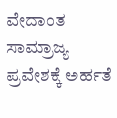ವೇದಾಂತ ಸಾಮ್ರಾಜ್ಯ ಪ್ರವೇಶಕ್ಕೆ ಅರ್ಹತೆ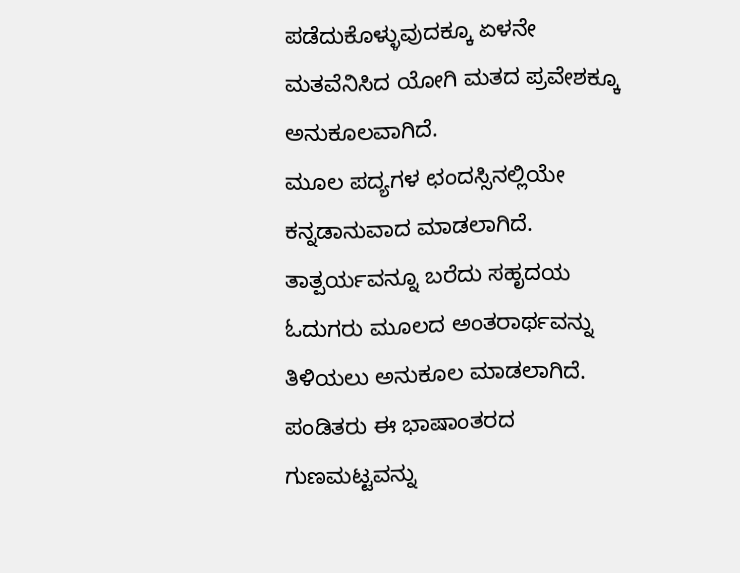ಪಡೆದುಕೊಳ್ಳುವುದಕ್ಕೂ ಏಳನೇ ಮತವೆನಿಸಿದ ಯೋಗಿ ಮತದ ಪ್ರವೇಶಕ್ಕೂ ಅನುಕೂಲವಾಗಿದೆ.
ಮೂಲ ಪದ್ಯಗಳ ಛಂದಸ್ಸಿನಲ್ಲಿಯೇ ಕನ್ನಡಾನುವಾದ ಮಾಡಲಾಗಿದೆ. ತಾತ್ಪರ್ಯವನ್ನೂ ಬರೆದು ಸಹೃದಯ ಓದುಗರು ಮೂಲದ ಅಂತರಾರ್ಥವನ್ನು ತಿಳಿಯಲು ಅನುಕೂಲ ಮಾಡಲಾಗಿದೆ. ಪಂಡಿತರು ಈ ಭಾಷಾಂತರದ ಗುಣಮಟ್ಟವನ್ನು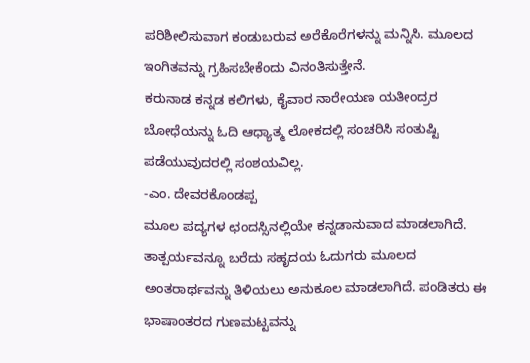ಪರಿಶೀಲಿಸುವಾಗ ಕಂಡುಬರುವ ಅರೆಕೊರೆಗಳನ್ನು ಮನ್ನಿಸಿ. ಮೂಲದ ಇಂಗಿತವನ್ನು ಗ್ರಹಿಸಬೇಕೆಂದು ವಿನಂತಿಸುತ್ತೇನೆ.
ಕರುನಾಡ ಕನ್ನಡ ಕಲಿಗಳು, ಕೈವಾರ ನಾರೇಯಣ ಯತೀಂದ್ರರ ಬೋಧೆಯನ್ನು ಓದಿ ಆಧ್ಯಾತ್ಮ ಲೋಕದಲ್ಲಿ ಸಂಚರಿಸಿ ಸಂತುಷ್ಟಿ ಪಡೆಯುವುದರಲ್ಲಿ ಸಂಶಯವಿಲ್ಲ.
-ಎಂ. ದೇವರಕೊಂಡಪ್ಪ
ಮೂಲ ಪದ್ಯಗಳ ಛಂದಸ್ಸಿನಲ್ಲಿಯೇ ಕನ್ನಡಾನುವಾದ ಮಾಡಲಾಗಿದೆ. ತಾತ್ಪರ್ಯವನ್ನೂ ಬರೆದು ಸಹೃದಯ ಓದುಗರು ಮೂಲದ ಅಂತರಾರ್ಥವನ್ನು ತಿಳಿಯಲು ಅನುಕೂಲ ಮಾಡಲಾಗಿದೆ. ಪಂಡಿತರು ಈ ಭಾಷಾಂತರದ ಗುಣಮಟ್ಟವನ್ನು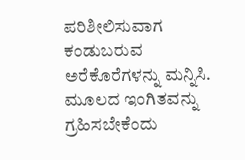ಪರಿಶೀಲಿಸುವಾಗ ಕಂಡುಬರುವ ಅರೆಕೊರೆಗಳನ್ನು ಮನ್ನಿಸಿ. ಮೂಲದ ಇಂಗಿತವನ್ನು ಗ್ರಹಿಸಬೇಕೆಂದು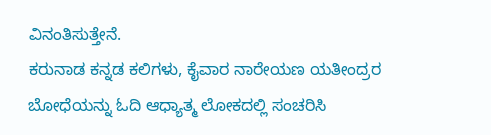ವಿನಂತಿಸುತ್ತೇನೆ.
ಕರುನಾಡ ಕನ್ನಡ ಕಲಿಗಳು, ಕೈವಾರ ನಾರೇಯಣ ಯತೀಂದ್ರರ ಬೋಧೆಯನ್ನು ಓದಿ ಆಧ್ಯಾತ್ಮ ಲೋಕದಲ್ಲಿ ಸಂಚರಿಸಿ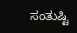ಸಂತುಷ್ಟಿ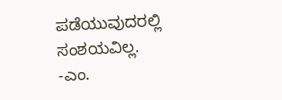ಪಡೆಯುವುದರಲ್ಲಿ ಸಂಶಯವಿಲ್ಲ.
-ಎಂ.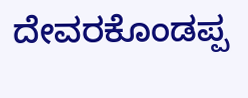ದೇವರಕೊಂಡಪ್ಪ